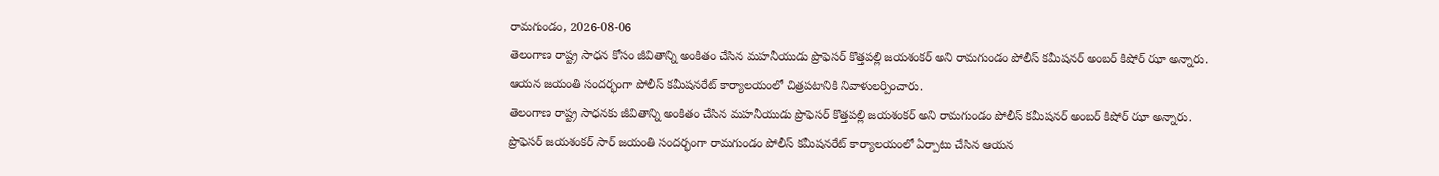రామగుండం, 2026-08-06
తెలంగాణ రాష్ట్ర సాధన కోసం జీవితాన్ని అంకితం చేసిన మహనీయుడు ప్రొఫెసర్ కొత్తపల్లి జయశంకర్ అని రామగుండం పోలీస్ కమీషనర్ అంబర్ కిషోర్ ఝా అన్నారు. ఆయన జయంతి సందర్భంగా పోలీస్ కమీషనరేట్ కార్యాలయంలో చిత్రపటానికి నివాళులర్పించారు.
తెలంగాణ రాష్ట్ర సాధనకు జీవితాన్ని అంకితం చేసిన మహనీయుడు ప్రొఫెసర్ కొత్తపల్లి జయశంకర్ అని రామగుండం పోలీస్ కమీషనర్ అంబర్ కిషోర్ ఝా అన్నారు. ప్రొఫెసర్ జయశంకర్ సార్ జయంతి సందర్భంగా రామగుండం పోలీస్ కమీషనరేట్ కార్యాలయంలో ఏర్పాటు చేసిన ఆయన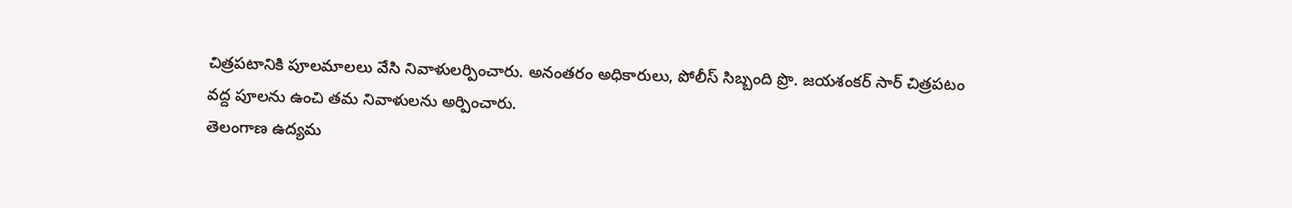చిత్రపటానికి పూలమాలలు వేసి నివాళులర్పించారు. అనంతరం అధికారులు, పోలీస్ సిబ్బంది ప్రొ. జయశంకర్ సార్ చిత్రపటం వద్ద పూలను ఉంచి తమ నివాళులను అర్పించారు.
తెలంగాణ ఉద్యమ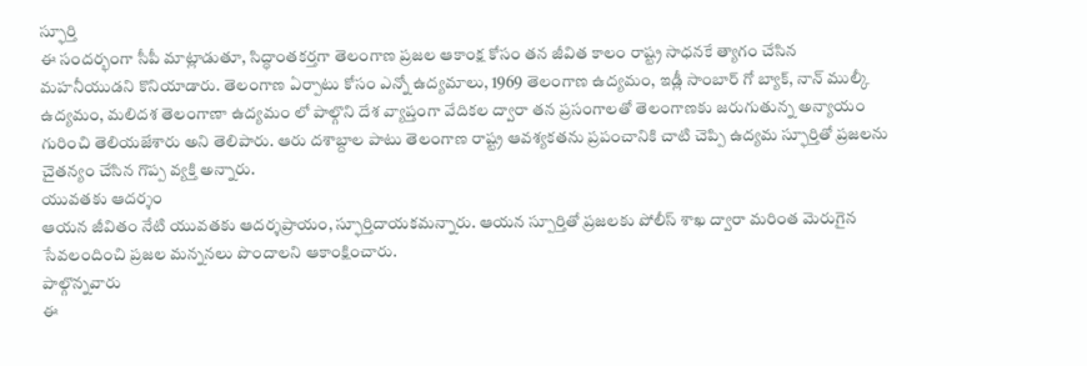స్ఫూర్తి
ఈ సందర్భంగా సీపీ మాట్లాడుతూ, సిద్ధాంతకర్తగా తెలంగాణ ప్రజల ఆకాంక్ష కోసం తన జీవిత కాలం రాష్ట్ర సాధనకే త్యాగం చేసిన మహనీయుడని కొనియాడారు. తెలంగాణ ఏర్పాటు కోసం ఎన్నో ఉద్యమాలు, 1969 తెలంగాణ ఉద్యమం, ఇడ్లీ సాంబార్ గో బ్యాక్, నాన్ ముల్కీ ఉద్యమం, మలిదశ తెలంగాణా ఉద్యమం లో పాల్గొని దేశ వ్యాప్తంగా వేదికల ద్వారా తన ప్రసంగాలతో తెలంగాణకు జరుగుతున్న అన్యాయం గురించి తెలియజేశారు అని తెలిపారు. ఆరు దశాబ్దాల పాటు తెలంగాణ రాష్ట్ర ఆవశ్యకతను ప్రపంచానికి చాటి చెప్పి ఉద్యమ స్ఫూర్తితో ప్రజలను చైతన్యం చేసిన గొప్ప వ్యక్తి అన్నారు.
యువతకు ఆదర్శం
ఆయన జీవితం నేటి యువతకు ఆదర్శప్రాయం, స్ఫూర్తిదాయకమన్నారు. ఆయన స్పూర్తితో ప్రజలకు పోలీస్ శాఖ ద్వారా మరింత మెరుగైన సేవలందించి ప్రజల మన్ననలు పొందాలని ఆకాంక్షించారు.
పాల్గొన్నవారు
ఈ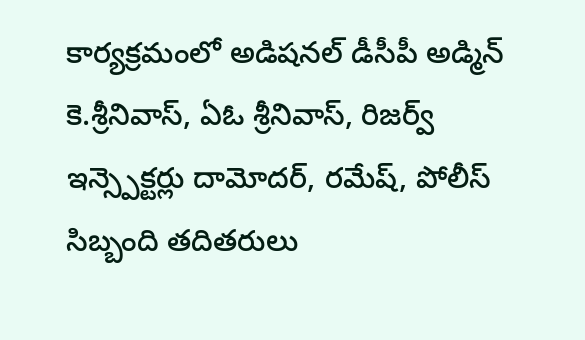కార్యక్రమంలో అడిషనల్ డీసీపీ అడ్మిన్ కె.శ్రీనివాస్, ఏఓ శ్రీనివాస్, రిజర్వ్ ఇన్స్పెక్టర్లు దామోదర్, రమేష్, పోలీస్ సిబ్బంది తదితరులు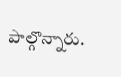పాల్గొన్నారు.